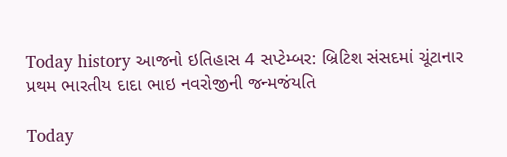Today history આજનો ઇતિહાસ 4 સપ્ટેમ્બર: બ્રિટિશ સંસદમાં ચૂંટાનાર પ્રથમ ભારતીય દાદા ભાઇ નવરોજીની જન્મજંયતિ

Today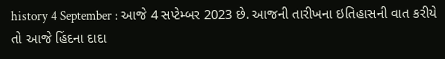history 4 September : આજે 4 સપ્ટેમ્બર 2023 છે. આજની તારીખના ઇતિહાસની વાત કરીયે તો આજે હિંદના દાદા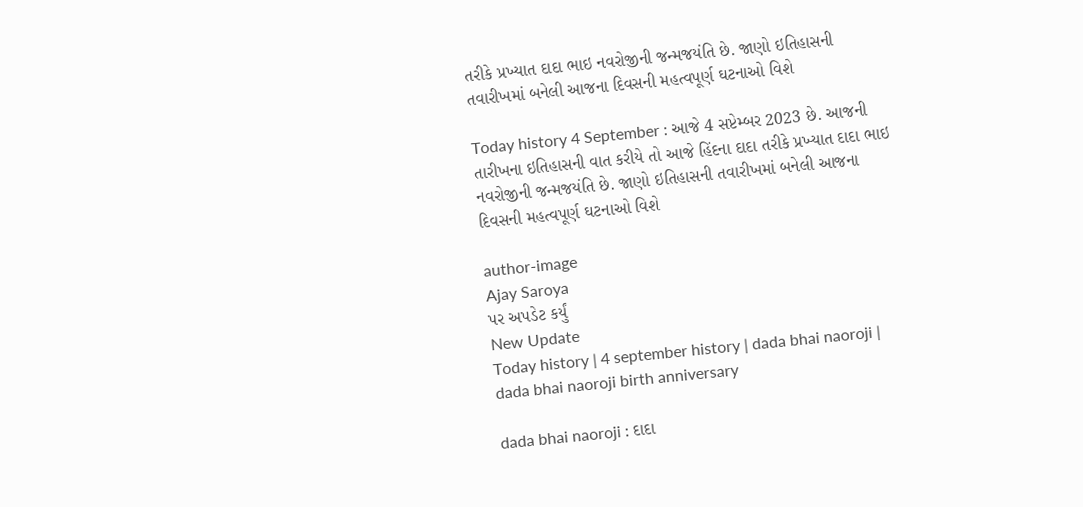તરીકે પ્રખ્યાત દાદા ભાઇ નવરોજીની જન્મજયંતિ છે. જાણો ઇતિહાસની તવારીખમાં બનેલી આજના દિવસની મહત્વપૂર્ણ ઘટનાઓ વિશે

Today history 4 September : આજે 4 સપ્ટેમ્બર 2023 છે. આજની તારીખના ઇતિહાસની વાત કરીયે તો આજે હિંદના દાદા તરીકે પ્રખ્યાત દાદા ભાઇ નવરોજીની જન્મજયંતિ છે. જાણો ઇતિહાસની તવારીખમાં બનેલી આજના દિવસની મહત્વપૂર્ણ ઘટનાઓ વિશે

author-image
Ajay Saroya
પર અપડેટ કર્યું
New Update
Today history | 4 september history | dada bhai naoroji | dada bhai naoroji birth anniversary

dada bhai naoroji : દાદા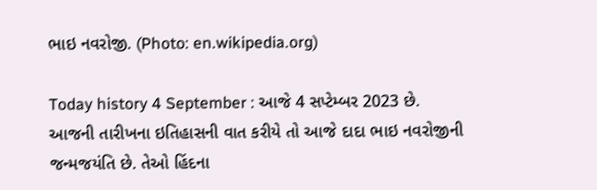ભાઇ નવરોજી. (Photo: en.wikipedia.org)

Today history 4 September : આજે 4 સપ્ટેમ્બર 2023 છે. આજની તારીખના ઇતિહાસની વાત કરીયે તો આજે દાદા ભાઇ નવરોજીની જન્મજયંતિ છે. તેઓ હિંદના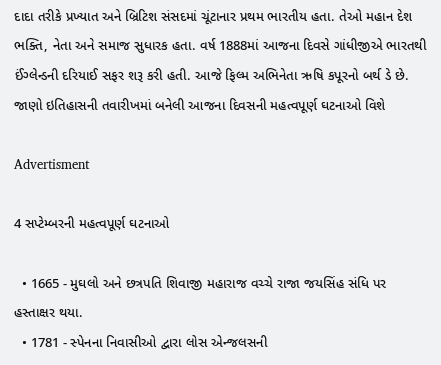દાદા તરીકે પ્રખ્યાત અને બ્રિટિશ સંસદમાં ચૂંટાનાર પ્રથમ ભારતીય હતા. તેઓ મહાન દેશ ભક્તિ, નેતા અને સમાજ સુધારક હતા. વર્ષ 1888માં આજના દિવસે ગાંધીજીએ ભારતથી ઈંગ્લેન્ડની દરિયાઈ સફર શરૂ કરી હતી. આજે ફિલ્મ અભિનેતા ઋષિ કપૂરનો બર્થ ડે છે. જાણો ઇતિહાસની તવારીખમાં બનેલી આજના દિવસની મહત્વપૂર્ણ ઘટનાઓ વિશે

Advertisment

4 સપ્ટેમ્બરની મહત્વપૂર્ણ ઘટનાઓ

  • 1665 - મુઘલો અને છત્રપતિ શિવાજી મહારાજ વચ્ચે રાજા જયસિંહ સંધિ પર હસ્તાક્ષર થયા.
  • 1781 - સ્પેનના નિવાસીઓ દ્વારા લોસ એન્જલસની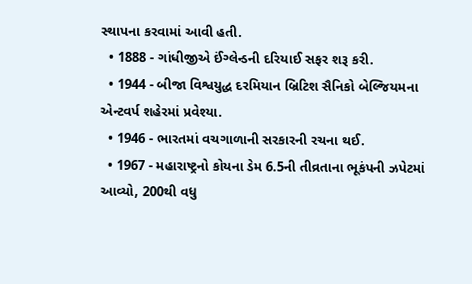સ્થાપના કરવામાં આવી હતી.
  • 1888 - ગાંધીજીએ ઈંગ્લેન્ડની દરિયાઈ સફર શરૂ કરી.
  • 1944 - બીજા વિશ્વયુદ્ધ દરમિયાન બ્રિટિશ સૈનિકો બેલ્જિયમના એન્ટવર્પ શહેરમાં પ્રવેશ્યા.
  • 1946 - ભારતમાં વચગાળાની સરકારની રચના થઈ.
  • 1967 - મહારાષ્ટ્રનો કોયના ડેમ 6.5ની તીવ્રતાના ભૂકંપની ઝપેટમાં આવ્યો, 200થી વધુ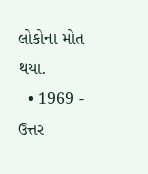લોકોના મોત થયા.
  • 1969 - ઉત્તર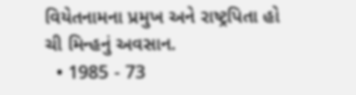વિયેતનામના પ્રમુખ અને રાષ્ટ્રપિતા હો ચી મિન્હનું અવસાન.
  • 1985 - 73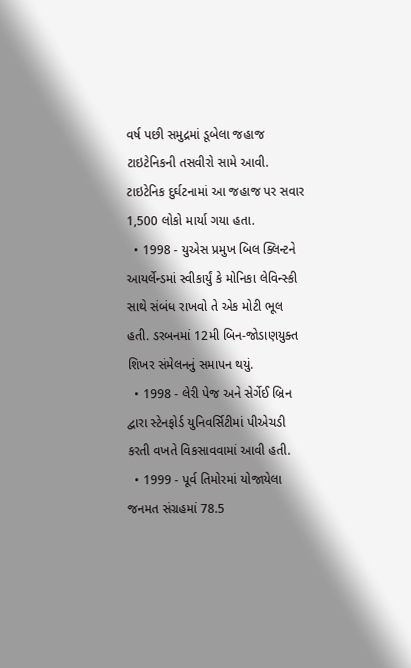વર્ષ પછી સમુદ્રમાં ડૂબેલા જહાજ ટાઇટેનિકની તસવીરો સામે આવી. ટાઇટેનિક દુર્ઘટનામાં આ જહાજ પર સવાર 1,500 લોકો માર્યા ગયા હતા.
  • 1998 - યુએસ પ્રમુખ બિલ ક્લિન્ટને આયર્લેન્ડમાં સ્વીકાર્યું કે મોનિકા લેવિન્સ્કી સાથે સંબંધ રાખવો તે એક મોટી ભૂલ હતી. ડરબનમાં 12મી બિન-જોડાણયુક્ત શિખર સંમેલનનું સમાપન થયું.
  • 1998 - લેરી પેજ અને સેર્ગેઈ બ્રિન દ્વારા સ્ટેનફોર્ડ યુનિવર્સિટીમાં પીએચડી કરતી વખતે વિકસાવવામાં આવી હતી.
  • 1999 - પૂર્વ તિમોરમાં યોજાયેલા જનમત સંગ્રહમાં 78.5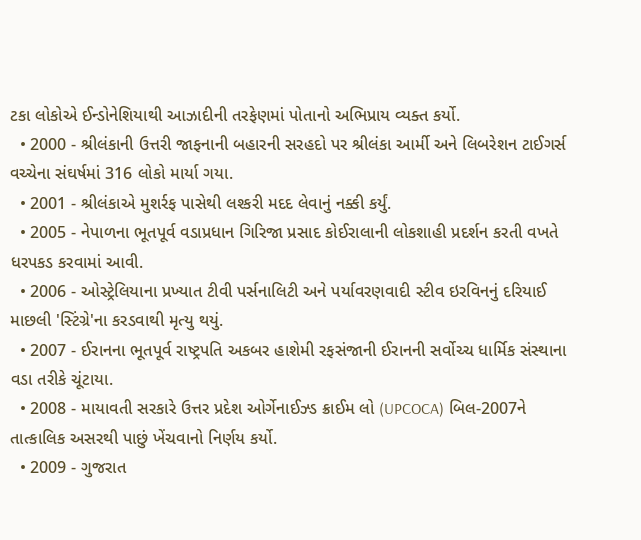ટકા લોકોએ ઈન્ડોનેશિયાથી આઝાદીની તરફેણમાં પોતાનો અભિપ્રાય વ્યક્ત કર્યો.
  • 2000 - શ્રીલંકાની ઉત્તરી જાફનાની બહારની સરહદો પર શ્રીલંકા આર્મી અને લિબરેશન ટાઈગર્સ વચ્ચેના સંઘર્ષમાં 316 લોકો માર્યા ગયા.
  • 2001 - શ્રીલંકાએ મુશર્રફ પાસેથી લશ્કરી મદદ લેવાનું નક્કી કર્યું.
  • 2005 - નેપાળના ભૂતપૂર્વ વડાપ્રધાન ગિરિજા પ્રસાદ કોઈરાલાની લોકશાહી પ્રદર્શન કરતી વખતે ધરપકડ કરવામાં આવી.
  • 2006 - ઓસ્ટ્રેલિયાના પ્રખ્યાત ટીવી પર્સનાલિટી અને પર્યાવરણવાદી સ્ટીવ ઇરવિનનું દરિયાઈ માછલી 'સ્ટિંગ્રે'ના કરડવાથી મૃત્યુ થયું.
  • 2007 - ઈરાનના ભૂતપૂર્વ રાષ્ટ્રપતિ અકબર હાશેમી રફસંજાની ઈરાનની સર્વોચ્ચ ધાર્મિક સંસ્થાના વડા તરીકે ચૂંટાયા.
  • 2008 - માયાવતી સરકારે ઉત્તર પ્રદેશ ઓર્ગેનાઈઝ્ડ ક્રાઈમ લો (UPCOCA) બિલ-2007ને તાત્કાલિક અસરથી પાછું ખેંચવાનો નિર્ણય કર્યો.
  • 2009 - ગુજરાત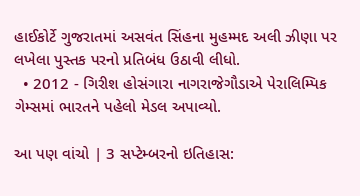હાઈકોર્ટે ગુજરાતમાં અસવંત સિંહના મુહમ્મદ અલી ઝીણા પર લખેલા પુસ્તક પરનો પ્રતિબંધ ઉઠાવી લીધો.
  • 2012 - ગિરીશ હોસંગારા નાગરાજેગૌડાએ પેરાલિમ્પિક ગેમ્સમાં ભારતને પહેલો મેડલ અપાવ્યો.

આ પણ વાંચો | 3 સપ્ટેમ્બરનો ઇતિહાસ: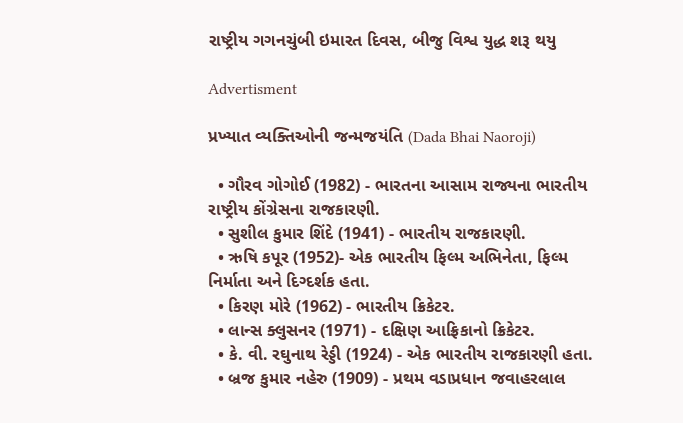રાષ્ટ્રીય ગગનચુંબી ઇમારત દિવસ, બીજુ વિશ્વ યુદ્ધ શરૂ થયુ

Advertisment

પ્રખ્યાત વ્યક્તિઓની જન્મજયંતિ (Dada Bhai Naoroji)

  • ગૌરવ ગોગોઈ (1982) - ભારતના આસામ રાજ્યના ભારતીય રાષ્ટ્રીય કોંગ્રેસના રાજકારણી.
  • સુશીલ કુમાર શિંદે (1941) - ભારતીય રાજકારણી.
  • ઋષિ કપૂર (1952)- એક ભારતીય ફિલ્મ અભિનેતા, ફિલ્મ નિર્માતા અને દિગ્દર્શક હતા.
  • કિરણ મોરે (1962) - ભારતીય ક્રિકેટર.
  • લાન્સ ક્લુસનર (1971) - દક્ષિણ આફ્રિકાનો ક્રિકેટર.
  • કે. વી. રઘુનાથ રેડ્ડી (1924) - એક ભારતીય રાજકારણી હતા.
  • બ્રજ કુમાર નહેરુ (1909) - પ્રથમ વડાપ્રધાન જવાહરલાલ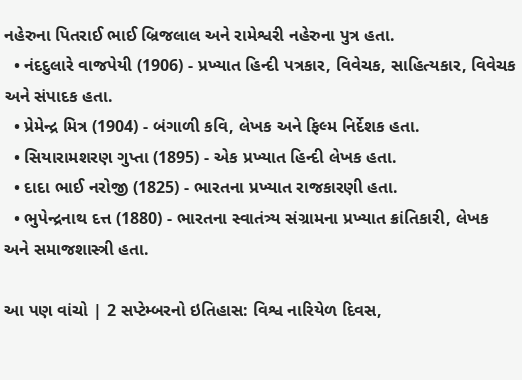નહેરુના પિતરાઈ ભાઈ બ્રિજલાલ અને રામેશ્વરી નહેરુના પુત્ર હતા.
  • નંદદુલારે વાજપેયી (1906) - પ્રખ્યાત હિન્દી પત્રકાર, વિવેચક, સાહિત્યકાર, વિવેચક અને સંપાદક હતા.
  • પ્રેમેન્દ્ર મિત્ર (1904) - બંગાળી કવિ, લેખક અને ફિલ્મ નિર્દેશક હતા.
  • સિયારામશરણ ગુપ્તા (1895) - એક પ્રખ્યાત હિન્દી લેખક હતા.
  • દાદા ભાઈ નરોજી (1825) - ભારતના પ્રખ્યાત રાજકારણી હતા.
  • ભુપેન્દ્રનાથ દત્ત (1880) - ભારતના સ્વાતંત્ર્ય સંગ્રામના પ્રખ્યાત ક્રાંતિકારી, લેખક અને સમાજશાસ્ત્રી હતા.

આ પણ વાંચો | 2 સપ્ટેમ્બરનો ઇતિહાસ: વિશ્વ નારિયેળ દિવસ,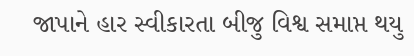જાપાને હાર સ્વીકારતા બીજુ વિશ્વ સમાપ્ત થયુ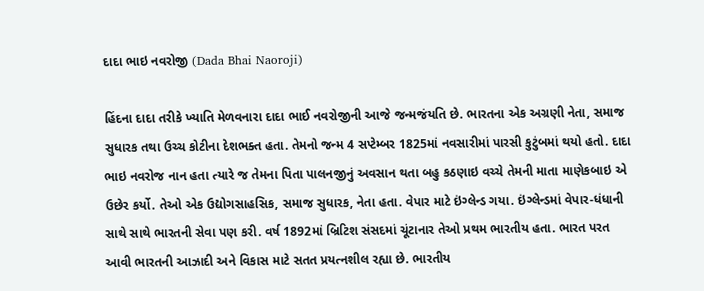દાદા ભાઇ નવરોજી (Dada Bhai Naoroji)

હિંદના દાદા તરીકે ખ્યાતિ મેળવનારા દાદા ભાઈ નવરોજીની આજે જન્મજંયતિ છે. ભારતના એક અગ્રણી નેતા, સમાજ સુધારક તથા ઉચ્ચ કોટીના દેશભક્ત હતા. તેમનો જન્મ 4 સપ્ટેમ્બર 1825માં નવસારીમાં પારસી કુટુંબમાં થયો હતો. દાદા ભાઇ નવરોજ નાન હતા ત્યારે જ તેમના પિતા પાલનજીનું અવસાન થતા બહુ કઠણાઇ વચ્ચે તેમની માતા માણેકબાઇ એ ઉછેર કર્યો. તેઓ એક ઉદ્યોગસાહસિક, સમાજ સુધારક, નેતા હતા. વેપાર માટે ઇંગ્લેન્ડ ગયા. ઇંગ્લેન્ડમાં વેપાર-ધંધાની સાથે સાથે ભારતની સેવા પણ કરી. વર્ષ 1892માં બ્રિટિશ સંસદમાં ચૂંટાનાર તેઓ પ્રથમ ભારતીય હતા. ભારત પરત આવી ભારતની આઝાદી અને વિકાસ માટે સતત પ્રયત્નશીલ રહ્યા છે. ભારતીય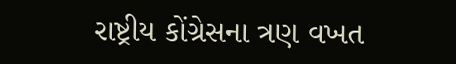રાષ્ટ્રીય કોંગ્રેસના ત્રણ વખત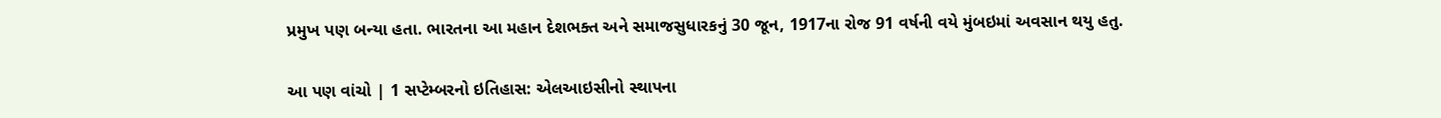પ્રમુખ પણ બન્યા હતા. ભારતના આ મહાન દેશભક્ત અને સમાજસુધારકનું 30 જૂન, 1917ના રોજ 91 વર્ષની વયે મુંબઇમાં અવસાન થયુ હતુ.

આ પણ વાંચો | 1 સપ્ટેમ્બરનો ઇતિહાસ: એલઆઇસીનો સ્થાપના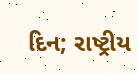દિન; રાષ્ટ્રીય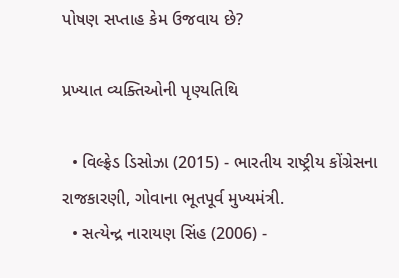પોષણ સપ્તાહ કેમ ઉજવાય છે?

પ્રખ્યાત વ્યક્તિઓની પૃણ્યતિથિ

  • વિલ્ફ્રેડ ડિસોઝા (2015) - ભારતીય રાષ્ટ્રીય કોંગ્રેસના રાજકારણી, ગોવાના ભૂતપૂર્વ મુખ્યમંત્રી.
  • સત્યેન્દ્ર નારાયણ સિંહ (2006) -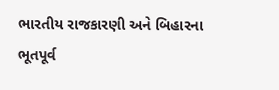ભારતીય રાજકારણી અને બિહારના ભૂતપૂર્વ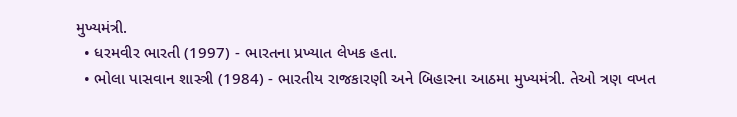મુખ્યમંત્રી.
  • ધરમવીર ભારતી (1997) - ભારતના પ્રખ્યાત લેખક હતા.
  • ભોલા પાસવાન શાસ્ત્રી (1984) - ભારતીય રાજકારણી અને બિહારના આઠમા મુખ્યમંત્રી. તેઓ ત્રણ વખત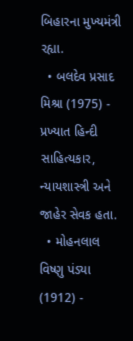બિહારના મુખ્યમંત્રી રહ્યા.
  • બલદેવ પ્રસાદ મિશ્રા (1975) - પ્રખ્યાત હિન્દી સાહિત્યકાર, ન્યાયશાસ્ત્રી અને જાહેર સેવક હતા.
  • મોહનલાલ વિષ્ણુ પંડ્યા (1912) -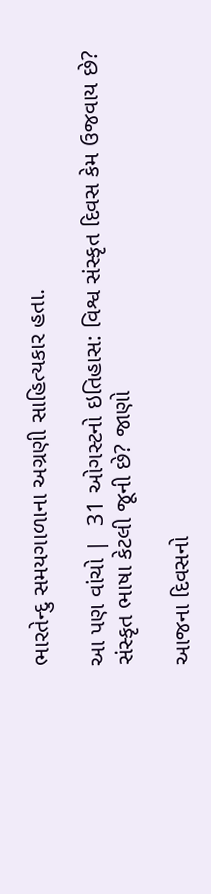ભારતેન્દુ સમયગાળાના અગ્રણી સાહિત્યકાર હતા.

આ પણ વાંચો |  31 ઓગસ્ટનો ઇતિહાસ: વિશ્વ સંસ્કૃત દિવસ કેમ ઉજવાય છે? સંસ્કૃત ભાષા કેટલી જૂની છે? જાણો

આજના દિવસનો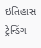ઇતિહાસ ટ્રેન્ડિંગ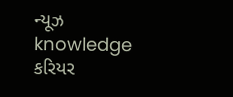ન્યૂઝ knowledge કરિયર